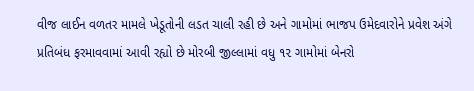વીજ લાઈન વળતર મામલે ખેડૂતોની લડત ચાલી રહી છે અને ગામોમાં ભાજપ ઉમેદવારોને પ્રવેશ અંગે પ્રતિબંધ ફરમાવવામાં આવી રહ્યો છે મોરબી જીલ્લામાં વધુ ૧૨ ગામોમાં બેનરો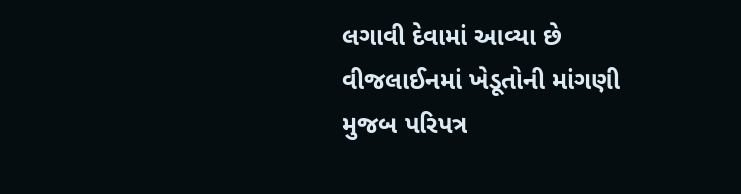લગાવી દેવામાં આવ્યા છે
વીજલાઈનમાં ખેડૂતોની માંગણી મુજબ પરિપત્ર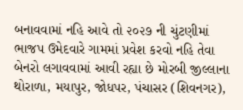બનાવવામાં નહિ આવે તો ૨૦૨૭ ની ચુંટણીમાં ભાજપ ઉમેદવારે ગામમાં પ્રવેશ કરવો નહિ તેવા બેનરો લગાવવામાં આવી રહ્યા છે મોરબી જીલ્લાના થોરાળા, મયાપુર, જોધપર, પંચાસર (શિવનગર),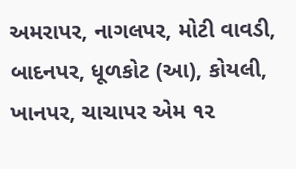અમરાપર, નાગલપર, મોટી વાવડી, બાદનપર, ધૂળકોટ (આ), કોયલી, ખાનપર, ચાચાપર એમ ૧૨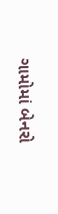ગામોમાં બેનરો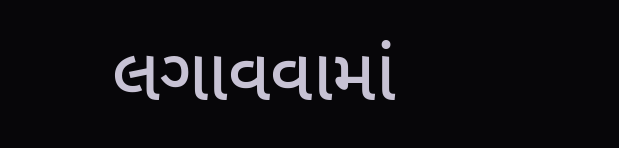લગાવવામાં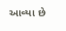આવ્યા છે